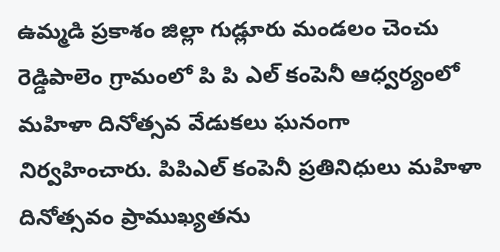ఉమ్మడి ప్రకాశం జిల్లా గుడ్లూరు మండలం చెంచు రెడ్డిపాలెం గ్రామంలో పి పి ఎల్ కంపెనీ ఆధ్వర్యంలో మహిళా దినోత్సవ వేడుకలు ఘనంగా నిర్వహించారు. పిపిఎల్ కంపెనీ ప్రతినిధులు మహిళా దినోత్సవం ప్రాముఖ్యతను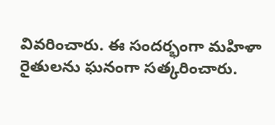వివరించారు. ఈ సందర్భంగా మహిళా రైతులను ఘనంగా సత్కరించారు.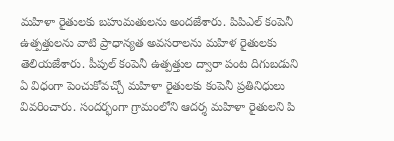మహిళా రైతులకు బహుమతులను అందజేశారు. పిపిఎల్ కంపెనీ ఉత్పత్తులను వాటి ప్రాధాన్యత అవసరాలను మహిళ రైతులకు తెలియజేశారు. పీపుల్ కంపెనీ ఉత్పత్తుల ద్వారా పంట దిగుబడుని ఏ విధంగా పెంచుకోవచ్చో మహిళా రైతులకు కంపెనీ ప్రతినిధులు వివరించారు. సందర్భంగా గ్రామంలోని ఆదర్శ మహిళా రైతులని పి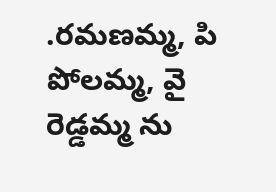.రమణమ్మ, పి పోలమ్మ, వై రెడ్డమ్మ ను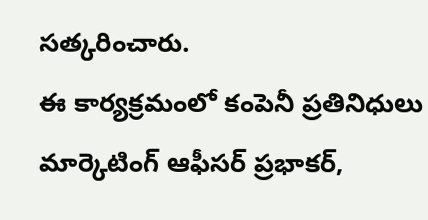సత్కరించారు.
ఈ కార్యక్రమంలో కంపెనీ ప్రతినిధులు మార్కెటింగ్ ఆఫీసర్ ప్రభాకర్,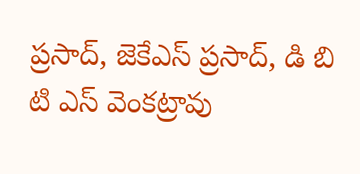ప్రసాద్, జెకేఎస్ ప్రసాద్, డి బి టి ఎస్ వెంకట్రావు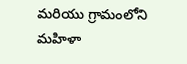మరియు గ్రామంలోని మహిళా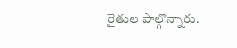రైతుల పాల్గొన్నారు.